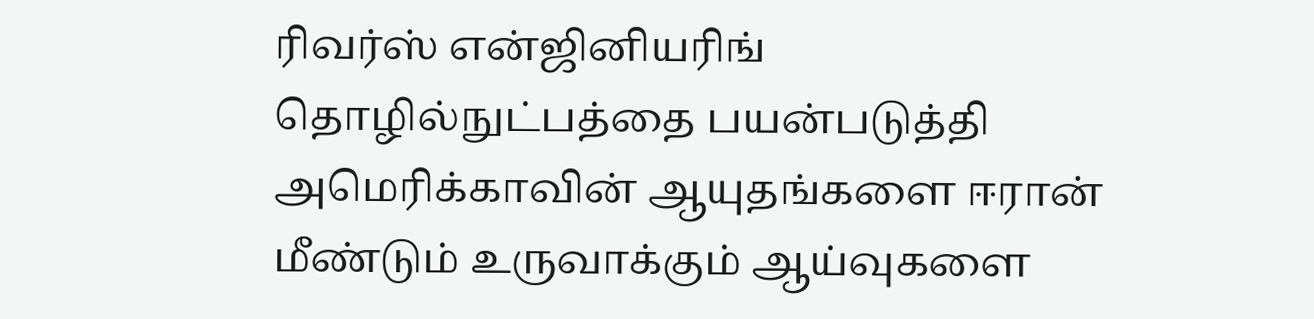ரிவர்ஸ் என்ஜினியரிங் தொழில்நுட்பத்தை பயன்படுத்தி அமெரிக்காவின் ஆயுதங்களை ஈரான் மீண்டும் உருவாக்கும் ஆய்வுகளை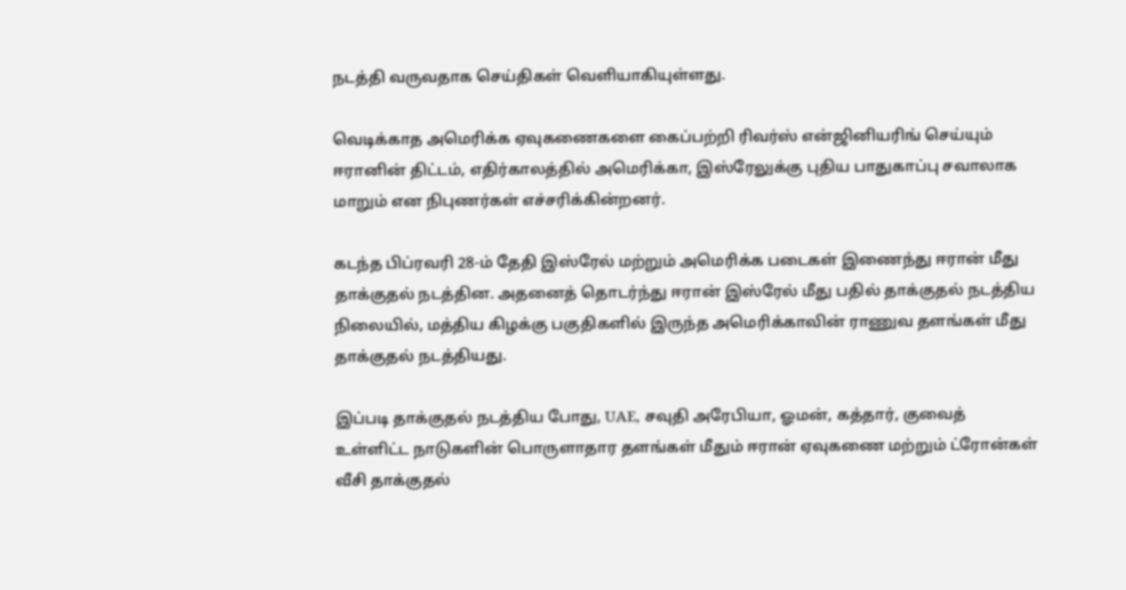நடத்தி வருவதாக செய்திகள் வெளியாகியுள்ளது.

வெடிக்காத அமெரிக்க ஏவுகணைகளை கைப்பற்றி ரிவர்ஸ் என்ஜினியரிங் செய்யும் ஈரானின் திட்டம், எதிர்காலத்தில் அமெரிக்கா, இஸ்ரேலுக்கு புதிய பாதுகாப்பு சவாலாக மாறும் என நிபுணர்கள் எச்சரிக்கின்றனர்.

கடந்த பிப்ரவரி 28-ம் தேதி இஸ்ரேல் மற்றும் அமெரிக்க படைகள் இணைந்து ஈரான் மீது தாக்குதல் நடத்தின. அதனைத் தொடர்ந்து ஈரான் இஸ்ரேல் மீது பதில் தாக்குதல் நடத்திய நிலையில், மத்திய கிழக்கு பகுதிகளில் இருந்த அமெரிக்காவின் ராணுவ தளங்கள் மீது தாக்குதல் நடத்தியது.

இப்படி தாக்குதல் நடத்திய போது, UAE, சவுதி அரேபியா, ஓமன், கத்தார், குவைத் உள்ளிட்ட நாடுகளின் பொருளாதார தளங்கள் மீதும் ஈரான் ஏவுகணை மற்றும் ட்ரோன்கள் வீசி தாக்குதல்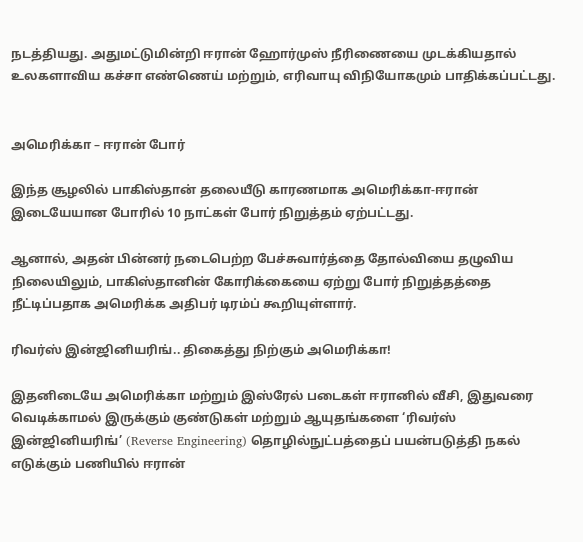நடத்தியது. அதுமட்டுமின்றி ஈரான் ஹோர்முஸ் நீரிணையை முடக்கியதால் உலகளாவிய கச்சா எண்ணெய் மற்றும், எரிவாயு விநியோகமும் பாதிக்கப்பட்டது.


அமெரிக்கா – ஈரான் போர்

இந்த சூழலில் பாகிஸ்தான் தலையீடு காரணமாக அமெரிக்கா-ஈரான் இடையேயான போரில் 10 நாட்கள் போர் நிறுத்தம் ஏற்பட்டது.

ஆனால், அதன் பின்னர் நடைபெற்ற பேச்சுவார்த்தை தோல்வியை தழுவிய நிலையிலும், பாகிஸ்தானின் கோரிக்கையை ஏற்று போர் நிறுத்தத்தை நீட்டிப்பதாக அமெரிக்க அதிபர் டிரம்ப் கூறியுள்ளார்.

ரிவர்ஸ் இன்ஜினியரிங்.. திகைத்து நிற்கும் அமெரிக்கா!

இதனிடையே அமெரிக்கா மற்றும் இஸ்ரேல் படைகள் ஈரானில் வீசி, இதுவரை வெடிக்காமல் இருக்கும் குண்டுகள் மற்றும் ஆயுதங்களை ‘ரிவர்ஸ் இன்ஜினியரிங்’ (Reverse Engineering) தொழில்நுட்பத்தைப் பயன்படுத்தி நகல் எடுக்கும் பணியில் ஈரான்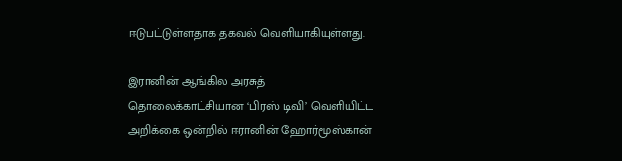ஈடுபட்டுள்ளதாக தகவல் வெளியாகியுள்ளது.

இரானின் ஆங்கில அரசுத் தொலைக்காட்சியான ‘பிரஸ் டிவி’ வெளியிட்ட அறிக்கை ஒன்றில் ஈரானின் ஹோர்மூஸ்கான்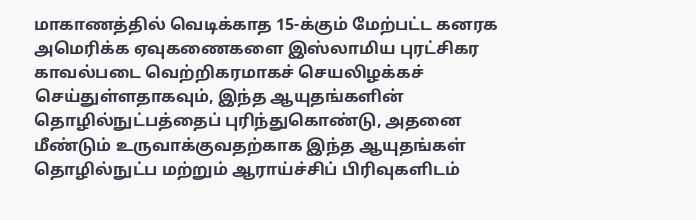மாகாணத்தில் வெடிக்காத 15-க்கும் மேற்பட்ட கனரக அமெரிக்க ஏவுகணைகளை இஸ்லாமிய புரட்சிகர காவல்படை வெற்றிகரமாகச் செயலிழக்கச் செய்துள்ளதாகவும், இந்த ஆயுதங்களின் தொழில்நுட்பத்தைப் புரிந்துகொண்டு, அதனை மீண்டும் உருவாக்குவதற்காக இந்த ஆயுதங்கள் தொழில்நுட்ப மற்றும் ஆராய்ச்சிப் பிரிவுகளிடம்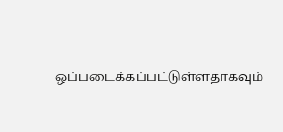ஒப்படைக்கப்பட்டுள்ளதாகவும்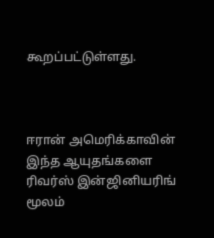கூறப்பட்டுள்ளது.



ஈரான் அமெரிக்காவின் இந்த ஆயுதங்களை ரிவர்ஸ் இன்ஜினியரிங் மூலம்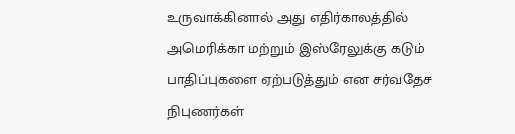உருவாக்கினால் அது எதிர்காலத்தில் அமெரிக்கா மற்றும் இஸ்ரேலுக்கு கடும் பாதிப்புகளை ஏற்படுத்தும் என சர்வதேச நிபுணர்கள்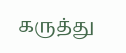கருத்து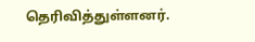தெரிவித்துள்ளனர்.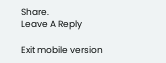Share.
Leave A Reply

Exit mobile version